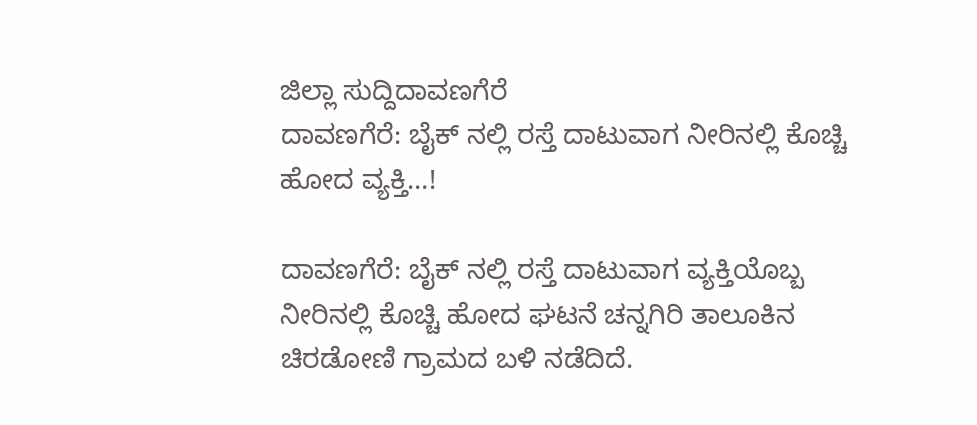ಜಿಲ್ಲಾ ಸುದ್ದಿದಾವಣಗೆರೆ
ದಾವಣಗೆರೆ: ಬೈಕ್ ನಲ್ಲಿ ರಸ್ತೆ ದಾಟುವಾಗ ನೀರಿನಲ್ಲಿ ಕೊಚ್ಚಿ ಹೋದ ವ್ಯಕ್ತಿ…!

ದಾವಣಗೆರೆ: ಬೈಕ್ ನಲ್ಲಿ ರಸ್ತೆ ದಾಟುವಾಗ ವ್ಯಕ್ತಿಯೊಬ್ಬ ನೀರಿನಲ್ಲಿ ಕೊಚ್ಚಿ ಹೋದ ಘಟನೆ ಚನ್ನಗಿರಿ ತಾಲೂಕಿನ ಚಿರಡೋಣಿ ಗ್ರಾಮದ ಬಳಿ ನಡೆದಿದೆ.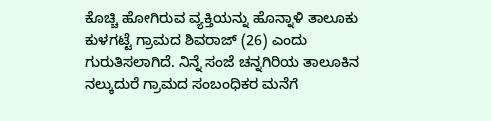ಕೊಚ್ಚಿ ಹೋಗಿರುವ ವ್ಯಕ್ತಿಯನ್ನು ಹೊನ್ನಾಳಿ ತಾಲೂಕು ಕುಳಗಟ್ಟೆ ಗ್ರಾಮದ ಶಿವರಾಜ್ (26) ಎಂದು ಗುರುತಿಸಲಾಗಿದೆ. ನಿನ್ನೆ ಸಂಜೆ ಚನ್ನಗಿರಿಯ ತಾಲೂಕಿನ ನಲ್ಕುದುರೆ ಗ್ರಾಮದ ಸಂಬಂಧಿಕರ ಮನೆಗೆ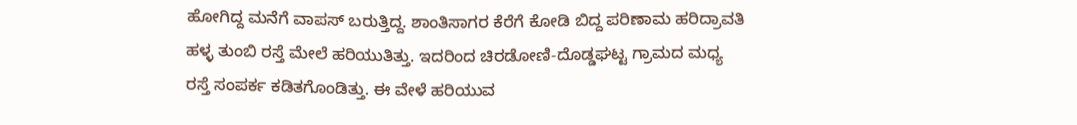ಹೋಗಿದ್ದ ಮನೆಗೆ ವಾಪಸ್ ಬರುತ್ತಿದ್ದ. ಶಾಂತಿಸಾಗರ ಕೆರೆಗೆ ಕೋಡಿ ಬಿದ್ದ ಪರಿಣಾಮ ಹರಿದ್ರಾವತಿ ಹಳ್ಳ ತುಂಬಿ ರಸ್ತೆ ಮೇಲೆ ಹರಿಯುತಿತ್ತು. ಇದರಿಂದ ಚಿರಡೋಣಿ-ದೊಡ್ಡಘಟ್ಟ ಗ್ರಾಮದ ಮಧ್ಯ ರಸ್ತೆ ಸಂಪರ್ಕ ಕಡಿತಗೊಂಡಿತ್ತು. ಈ ವೇಳೆ ಹರಿಯುವ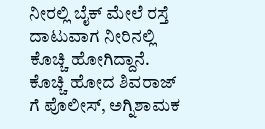ನೀರಲ್ಲಿ ಬೈಕ್ ಮೇಲೆ ರಸ್ತೆ ದಾಟುವಾಗ ನೀರಿನಲ್ಲಿ ಕೊಚ್ಚಿ ಹೋಗಿದ್ದಾನೆ.
ಕೊಚ್ಚಿ ಹೋದ ಶಿವರಾಜ್ ಗೆ ಪೊಲೀಸ್, ಅಗ್ನಿಶಾಮಕ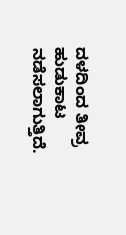ದಳದಿಂದ ತೀವ್ರ ಹುಡುಕಾಟ ನಡೆಸಲಾಗುತ್ತಿದೆ.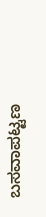ಬಸವಾಪಟ್ಟಣ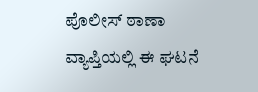ಪೊಲೀಸ್ ಠಾಣಾ ವ್ಯಾಪ್ತಿಯಲ್ಲಿ ಈ ಘಟನೆ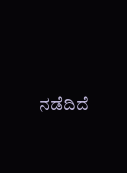ನಡೆದಿದೆ